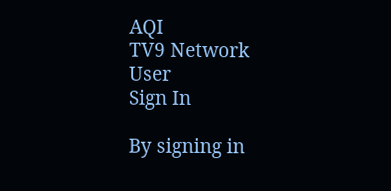AQI
TV9 Network
User
Sign In

By signing in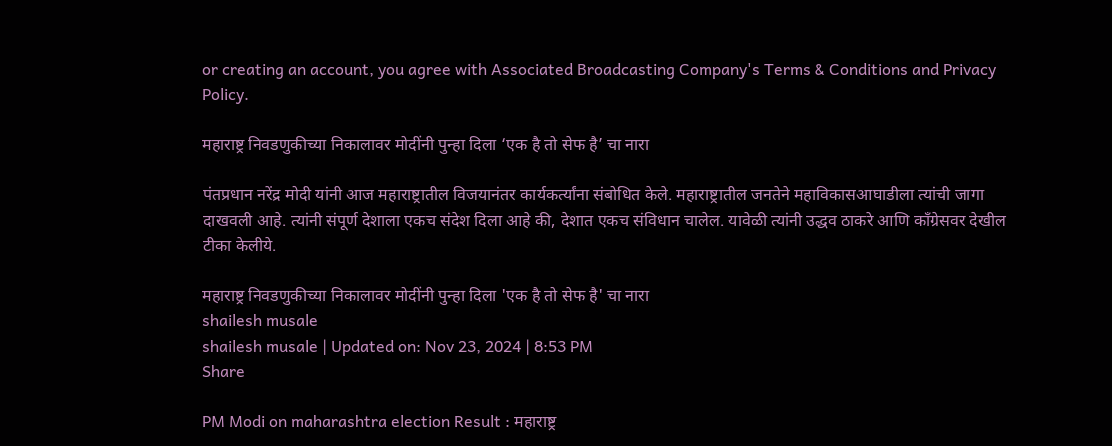or creating an account, you agree with Associated Broadcasting Company's Terms & Conditions and Privacy Policy.

महाराष्ट्र निवडणुकीच्या निकालावर मोदींनी पुन्हा दिला ‘एक है तो सेफ है’ चा नारा

पंतप्रधान नरेंद्र मोदी यांनी आज महाराष्ट्रातील विजयानंतर कार्यकर्त्यांना संबोधित केले. महाराष्ट्रातील जनतेने महाविकासआघाडीला त्यांची जागा दाखवली आहे. त्यांनी संपूर्ण देशाला एकच संदेश दिला आहे की, देशात एकच संविधान चालेल. यावेळी त्यांनी उद्धव ठाकरे आणि काँग्रेसवर देखील टीका केलीये.

महाराष्ट्र निवडणुकीच्या निकालावर मोदींनी पुन्हा दिला 'एक है तो सेफ है' चा नारा
shailesh musale
shailesh musale | Updated on: Nov 23, 2024 | 8:53 PM
Share

PM Modi on maharashtra election Result : महाराष्ट्र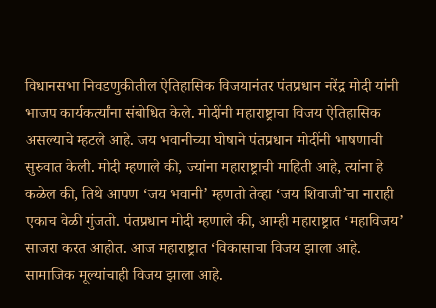विधानसभा निवडणुकीतील ऐतिहासिक विजयानंतर पंतप्रधान नरेंद्र मोदी यांनी भाजप कार्यकर्त्यांना संबोधित केले. मोदींनी महाराष्ट्राचा विजय ऐतिहासिक असल्याचे म्हटले आहे. जय भवानीच्या घोषाने पंतप्रधान मोदींनी भाषणाची सुरुवात केली. मोदी म्हणाले की, ज्यांना महाराष्ट्राची माहिती आहे, त्यांना हे कळेल की, तिथे आपण ‘जय भवानी’ म्हणतो तेव्हा ‘जय शिवाजी’चा नाराही एकाच वेळी गुंजतो. पंतप्रधान मोदी म्हणाले की, आम्ही महाराष्ट्रात ‘महाविजय’ साजरा करत आहोत. आज महाराष्ट्रात ‘विकासाचा विजय झाला आहे. सामाजिक मूल्यांचाही विजय झाला आहे.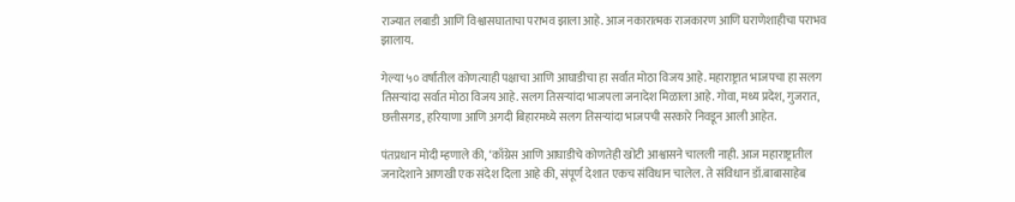राज्यात लबाडी आणि विश्वासघाताचा पराभव झाला आहे. आज नकारात्मक राजकारण आणि घराणेशाहीचा पराभव झालाय.

गेल्या ५० वर्षांतील कोणत्याही पक्षाचा आणि आघाडीचा हा सर्वात मोठा विजय आहे. महाराष्ट्रात भाजपचा हा सलग तिसऱ्यांदा सर्वात मोठा विजय आहे. सलग तिसऱ्यांदा भाजपला जनादेश मिळाला आहे. गोवा, मध्य प्रदेश, गुजरात, छत्तीसगड, हरियाणा आणि अगदी बिहारमध्ये सलग तिसऱ्यांदा भाजपची सरकारे निवडून आली आहेत.

पंतप्रधान मोदी म्हणाले की, ‘काँग्रेस आणि आघाडीचे कोणतेही खोटी आश्वासने चालली नाही. आज महाराष्ट्रातील जनादेशाने आणखी एक संदेश दिला आहे की, संपूर्ण देशात एकच संविधान चालेल. ते संविधान डॉ.बाबासाहेब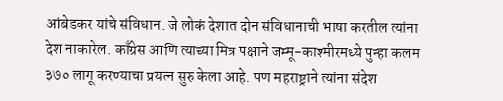आंबेडकर यांचे संविधान. जे लोकं देशात दोन संविधानाची भाषा करतील त्यांना देश नाकारेल. काँग्रेस आणि त्याच्या मित्र पक्षाने जम्मू-काश्मीरमध्ये पुन्हा कलम ३७० लागू करण्याचा प्रयत्न सुरु केला आहे. पण महराष्ट्राने त्यांना संदेश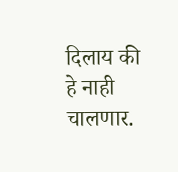दिलाय की हे नाही चालणार.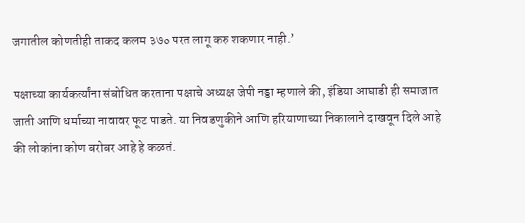जगातील कोणतीही ताकद कलम ३७० परत लागू करु शकणार नाही.’

पक्षाच्या कार्यकर्त्यांना संबोधित करताना पक्षाचे अध्यक्ष जेपी नड्डा म्हणाले की, इंडिया आघाडी ही समाजात जाती आणि धर्माच्या नावावर फूट पाडते. या निवडणुकीने आणि हरियाणाच्या निकालाने दाखवून दिले आहे की लोकांना कोण बरोबर आहे हे कळतं.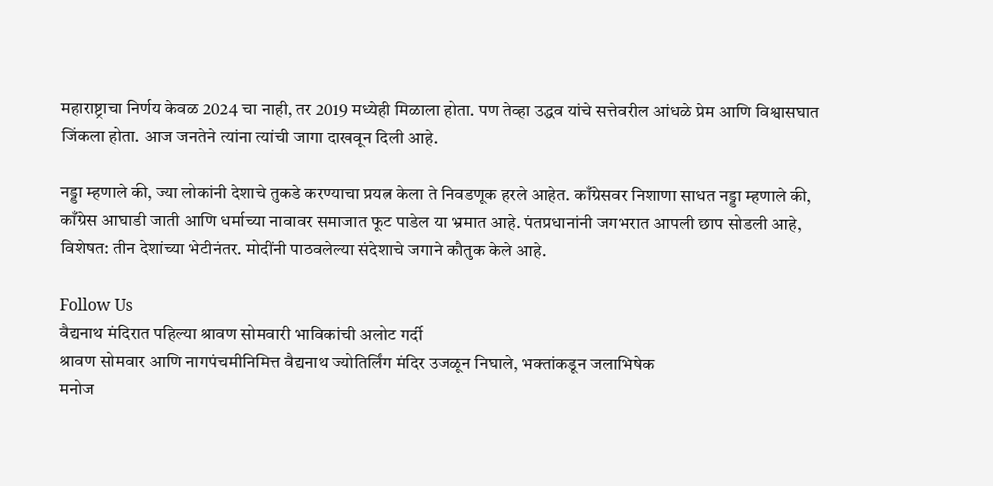महाराष्ट्राचा निर्णय केवळ 2024 चा नाही, तर 2019 मध्येही मिळाला होता. पण तेव्हा उद्धव यांचे सत्तेवरील आंधळे प्रेम आणि विश्वासघात जिंकला होता. आज जनतेने त्यांना त्यांची जागा दाखवून दिली आहे.

नड्डा म्हणाले की, ज्या लोकांनी देशाचे तुकडे करण्याचा प्रयत्न केला ते निवडणूक हरले आहेत. काँग्रेसवर निशाणा साधत नड्डा म्हणाले की, काँग्रेस आघाडी जाती आणि धर्माच्या नावावर समाजात फूट पाडेल या भ्रमात आहे. पंतप्रधानांनी जगभरात आपली छाप सोडली आहे, विशेषत: तीन देशांच्या भेटीनंतर. मोदींनी पाठवलेल्या संदेशाचे जगाने कौतुक केले आहे.

Follow Us
वैद्यनाथ मंदिरात पहिल्या श्रावण सोमवारी भाविकांची अलोट गर्दी
श्रावण सोमवार आणि नागपंचमीनिमित्त वैद्यनाथ ज्योतिर्लिंग मंदिर उजळून निघाले, भक्तांकडून जलाभिषेक
मनोज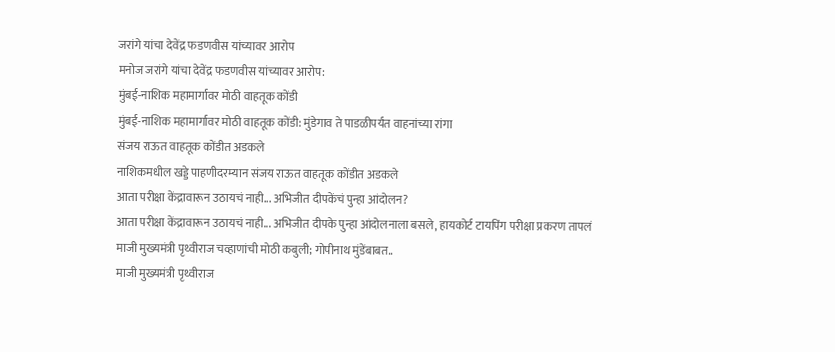जरांगे यांचा देवेंद्र फडणवीस यांच्यावर आरोप
मनोज जरांगे यांचा देवेंद्र फडणवीस यांच्यावर आरोप:
मुंबई-नाशिक महामार्गावर मोठी वाहतूक कोंडी
मुंबई-नाशिक महामार्गावर मोठी वाहतूक कोंडी: मुंडेगाव ते पाडळीपर्यंत वाहनांच्या रांगा
संजय राऊत वाहतूक कोंडीत अडकले
नाशिकमधील खड्डे पाहणीदरम्यान संजय राऊत वाहतूक कोंडीत अडकले
आता परीक्षा केंद्रावारून उठायचं नाही... अभिजीत दीपकेंचं पुन्हा आंदोलन?
आता परीक्षा केंद्रावारून उठायचं नाही... अभिजीत दीपके पुन्हा आंदोलनाला बसले, हायकोर्ट टायपिंग परीक्षा प्रकरण तापलं
माजी मुख्यमंत्री पृथ्वीराज चव्हाणांची मोठी कबुली; गोपीनाथ मुंडेंबाबत..
माजी मुख्यमंत्री पृथ्वीराज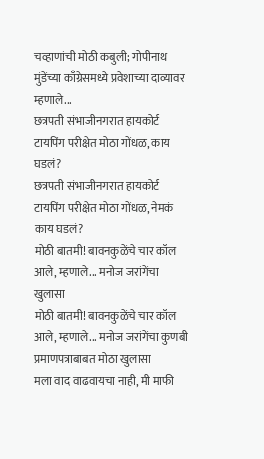चव्हाणांची मोठी कबुली; गोपीनाथ मुंडेंच्या काँग्रेसमध्ये प्रवेशाच्या दाव्यावर म्हणाले...
छत्रपती संभाजीनगरात हायकोर्ट टायपिंग परीक्षेत मोठा गोंधळ, काय घडलं?
छत्रपती संभाजीनगरात हायकोर्ट टायपिंग परीक्षेत मोठा गोंधळ, नेमकं काय घडलं?
मोठी बातमी! बावनकुळेंचे चार कॉल आले, म्हणाले... मनोज जरांगेंचा खुलासा
मोठी बातमी! बावनकुळेंचे चार कॉल आले, म्हणाले... मनोज जरांगेंचा कुणबी प्रमाणपत्राबाबत मोठा खुलासा
मला वाद वाढवायचा नाही, मी माफी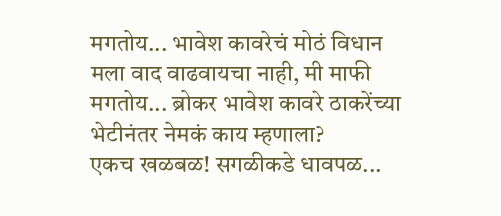मगतोय... भावेश कावरेचं मोठं विधान
मला वाद वाढवायचा नाही, मी माफी मगतोय... ब्रोकर भावेश कावरे ठाकरेंच्या भेटीनंतर नेमकं काय म्हणाला?
एकच खळबळ! सगळीकडे धावपळ...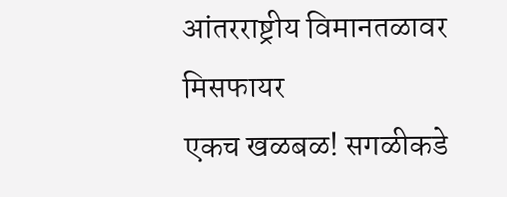आंतरराष्ट्रीय विमानतळावर मिसफायर
एकच खळबळ! सगळीकडे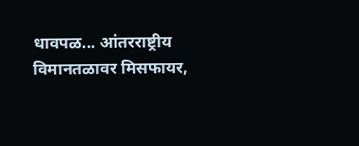धावपळ... आंतरराष्ट्रीय विमानतळावर मिसफायर,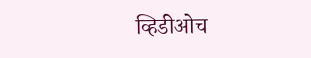व्हिडीओच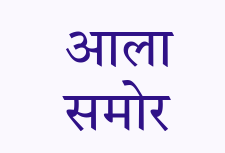आला समोर